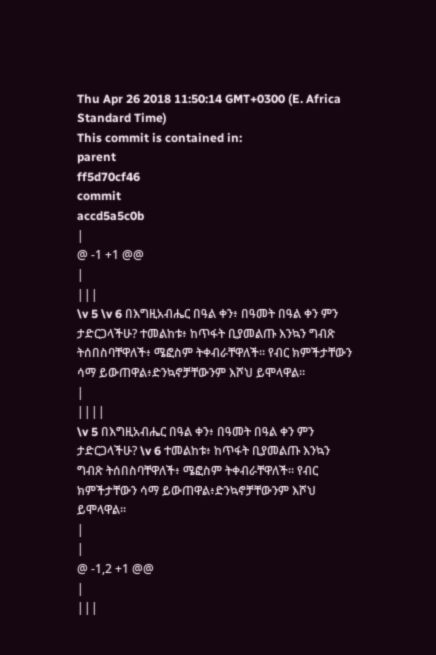Thu Apr 26 2018 11:50:14 GMT+0300 (E. Africa Standard Time)
This commit is contained in:
parent
ff5d70cf46
commit
accd5a5c0b
|
@ -1 +1 @@
|
|||
\v 5 \v 6 በእግዚአብሔር በዓል ቀን፥ በዓመት በዓል ቀን ምን ታድርጋላችሁ? ተመልከቱ፥ ከጥፋት ቢያመልጡ እንኳን ግብጽ ትሰበስባቸዋለች፥ ሜፎስም ትቀብራቸዋለች። የብር ክምችታቸውን ሳማ ይውጠዋል፥ድንኳኖቻቸውንም እሾህ ይሞላዋል።
|
||||
\v 5 በእግዚአብሔር በዓል ቀን፥ በዓመት በዓል ቀን ምን ታድርጋላችሁ? \v 6 ተመልከቱ፥ ከጥፋት ቢያመልጡ እንኳን ግብጽ ትሰበስባቸዋለች፥ ሜፎስም ትቀብራቸዋለች። የብር ክምችታቸውን ሳማ ይውጠዋል፥ድንኳኖቻቸውንም እሾህ ይሞላዋል።
|
|
@ -1,2 +1 @@
|
|||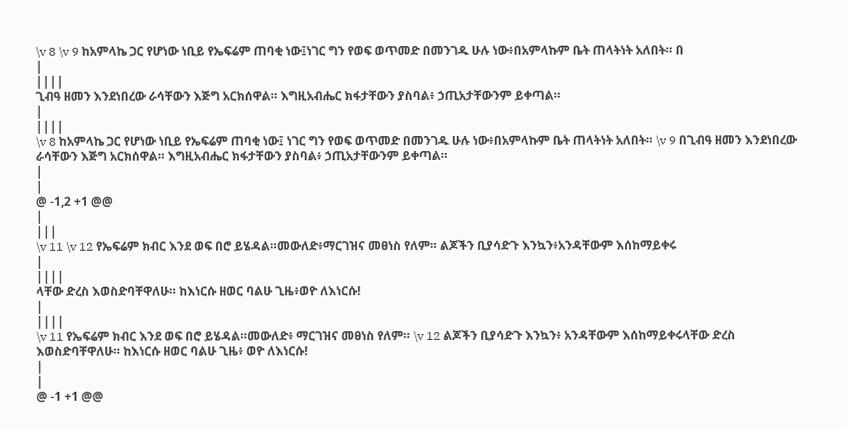\v 8 \v 9 ከአምላኬ ጋር የሆነው ነቢይ የኤፍሬም ጠባቂ ነው፤ነገር ግን የወፍ ወጥመድ በመንገዱ ሁሉ ነው፥በአምላኩም ቤት ጠላትነት አለበት። በ
|
||||
ጊብዓ ዘመን እንደነበረው ራሳቸውን እጅግ አርክሰዋል። እግዚአብሔር ክፋታቸውን ያስባል፥ ኃጢአታቸውንም ይቀጣል።
|
||||
\v 8 ከአምላኬ ጋር የሆነው ነቢይ የኤፍሬም ጠባቂ ነው፤ ነገር ግን የወፍ ወጥመድ በመንገዱ ሁሉ ነው፥በአምላኩም ቤት ጠላትነት አለበት። \v 9 በጊብዓ ዘመን እንደነበረው ራሳቸውን እጅግ አርክሰዋል። እግዚአብሔር ክፋታቸውን ያስባል፥ ኃጢአታቸውንም ይቀጣል።
|
|
@ -1,2 +1 @@
|
|||
\v 11 \v 12 የኤፍሬም ክብር እንደ ወፍ በሮ ይሄዳል።መውለድ፥ማርገዝና መፀነስ የለም። ልጆችን ቢያሳድጉ እንኳን፥አንዳቸውም እሰከማይቀሩ
|
||||
ላቸው ድረስ እወስድባቸዋለሁ። ከእነርሱ ዘወር ባልሁ ጊዜ፥ወዮ ለእነርሱ!
|
||||
\v 11 የኤፍሬም ክብር እንደ ወፍ በሮ ይሄዳል።መውለድ፥ ማርገዝና መፀነስ የለም። \v 12 ልጆችን ቢያሳድጉ እንኳን፥ አንዳቸውም እሰከማይቀሩላቸው ድረስ እወስድባቸዋለሁ። ከእነርሱ ዘወር ባልሁ ጊዜ፥ ወዮ ለእነርሱ!
|
|
@ -1 +1 @@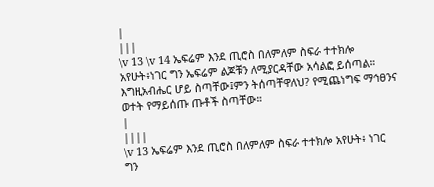|
|||
\v 13 \v 14 ኤፍሬም እንደ ጢሮስ በለምለም ስፍራ ተተክሎ አየሁት፥ነገር ግን ኤፍሬም ልጆቹን ለሚያርዳቸው አሳልፎ ይሰጣል። እግዚአብሔር ሆይ ስጣቸው፤ምን ትሰጣቸዋለህ? የሚጨነግፍ ማኅፀንና ወተት የማይሰጡ ጡቶች ስጣቸው።
|
||||
\v 13 ኤፍሬም እንደ ጢሮስ በለምለም ስፍራ ተተክሎ አየሁት፥ ነገር ግን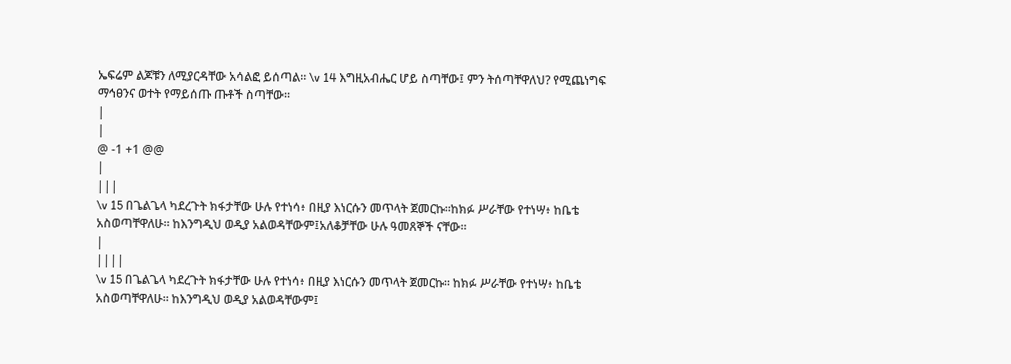ኤፍሬም ልጆቹን ለሚያርዳቸው አሳልፎ ይሰጣል። \v 14 እግዚአብሔር ሆይ ስጣቸው፤ ምን ትሰጣቸዋለህ? የሚጨነግፍ ማኅፀንና ወተት የማይሰጡ ጡቶች ስጣቸው።
|
|
@ -1 +1 @@
|
|||
\v 15 በጌልጌላ ካደረጉት ክፋታቸው ሁሉ የተነሳ፥ በዚያ እነርሱን መጥላት ጀመርኩ።ከክፉ ሥራቸው የተነሣ፥ ከቤቴ አስወጣቸዋለሁ። ከእንግዲህ ወዲያ አልወዳቸውም፤አለቆቻቸው ሁሉ ዓመጸኞች ናቸው።
|
||||
\v 15 በጌልጌላ ካደረጉት ክፋታቸው ሁሉ የተነሳ፥ በዚያ እነርሱን መጥላት ጀመርኩ። ከክፉ ሥራቸው የተነሣ፥ ከቤቴ አስወጣቸዋለሁ። ከእንግዲህ ወዲያ አልወዳቸውም፤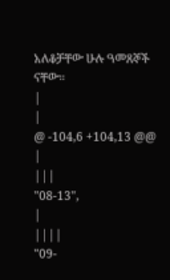አለቆቻቸው ሁሉ ዓመጸኞች ናቸው።
|
|
@ -104,6 +104,13 @@
|
|||
"08-13",
|
||||
"09-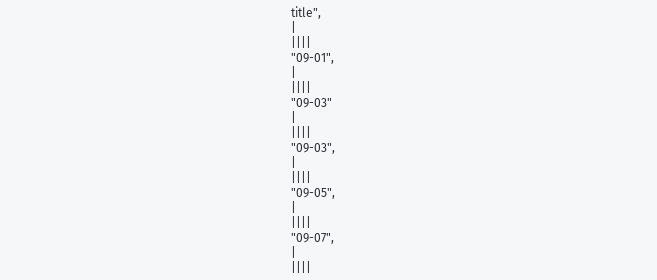title",
|
||||
"09-01",
|
||||
"09-03"
|
||||
"09-03",
|
||||
"09-05",
|
||||
"09-07",
|
||||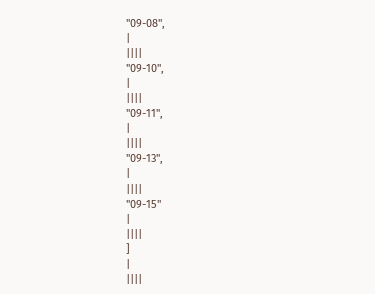"09-08",
|
||||
"09-10",
|
||||
"09-11",
|
||||
"09-13",
|
||||
"09-15"
|
||||
]
|
||||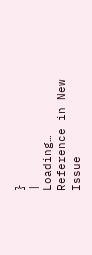}
|
Loading…
Reference in New Issue